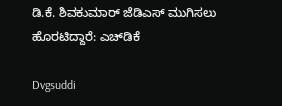ಡಿ.ಕೆ. ಶಿವಕುಮಾರ್ ಜೆಡಿಎಸ್ ಮುಗಿಸಲು ಹೊರಟಿದ್ದಾರೆ: ಎಚ್‍ಡಿಕೆ

Dvgsuddi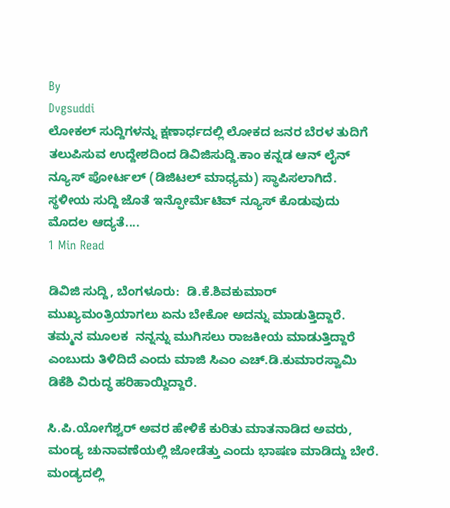By
Dvgsuddi
ಲೋಕಲ್ ಸುದ್ದಿಗಳನ್ನು ಕ್ಷಣಾರ್ಧದಲ್ಲಿ ಲೋಕದ ಜನರ ಬೆರಳ ತುದಿಗೆ ತಲುಪಿಸುವ ಉದ್ದೇಶದಿಂದ ಡಿವಿಜಿಸುದ್ದಿ.ಕಾಂ ಕನ್ನಡ ಆನ್ ಲೈನ್ ನ್ಯೂಸ್ ಪೋರ್ಟಲ್ (ಡಿಜಿಟಲ್ ಮಾಧ್ಯಮ) ಸ್ಥಾಪಿಸಲಾಗಿದೆ. ಸ್ಥಳೀಯ ಸುದ್ದಿ ಜೊತೆ ಇನ್ಫೋರ್ಮೆಟಿವ್ ನ್ಯೂಸ್ ಕೊಡುವುದು ಮೊದಲ ಆದ್ಯತೆ....
1 Min Read

ಡಿವಿಜಿ ಸುದ್ದಿ, ಬೆಂಗಳೂರು:  ಡಿ.ಕೆ.ಶಿವಕುಮಾರ್  ಮುಖ್ಯಮಂತ್ರಿಯಾಗಲು ಏನು ಬೇಕೋ ಅದನ್ನು ಮಾಡುತ್ತಿದ್ದಾರೆ. ತಮ್ಮನ ಮೂಲಕ  ನನ್ನನ್ನು ಮುಗಿಸಲು ರಾಜಕೀಯ ಮಾಡುತ್ತಿದ್ದಾರೆ ಎಂಬುದು ತಿಳಿದಿದೆ ಎಂದು ಮಾಜಿ ಸಿಎಂ ಎಚ್.ಡಿ.ಕುಮಾರಸ್ವಾಮಿ ಡಿಕೆಶಿ ವಿರುದ್ಧ ಹರಿಹಾಯ್ದಿದ್ದಾರೆ.

ಸಿ.ಪಿ.ಯೋಗೆಶ್ವರ್ ಅವರ ಹೇಳಿಕೆ ಕುರಿತು ಮಾತನಾಡಿದ ಅವರು, ಮಂಡ್ಯ ಚುನಾವಣೆಯಲ್ಲಿ ಜೋಡೆತ್ತು ಎಂದು ಭಾಷಣ ಮಾಡಿದ್ದು ಬೇರೆ. ಮಂಡ್ಯದಲ್ಲಿ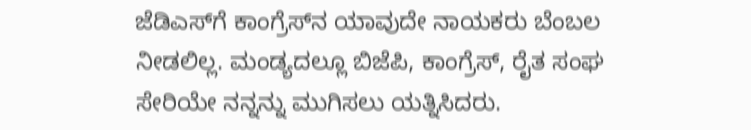ಜೆಡಿಎಸ್‍ಗೆ ಕಾಂಗ್ರೆಸ್‍ನ ಯಾವುದೇ ನಾಯಕರು ಬೆಂಬಲ ನೀಡಲಿಲ್ಲ. ಮಂಡ್ಯದಲ್ಲೂ ಬಿಜೆಪಿ, ಕಾಂಗ್ರೆಸ್, ರೈತ ಸಂಘ ಸೇರಿಯೇ ನನ್ನನ್ನು ಮುಗಿಸಲು ಯತ್ನಿಸಿದರು.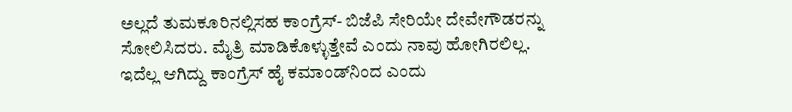ಅಲ್ಲದೆ ತುಮಕೂರಿನಲ್ಲಿಸಹ ಕಾಂಗ್ರೆಸ್- ಬಿಜೆಪಿ ಸೇರಿಯೇ ದೇವೇಗೌಡರನ್ನು ಸೋಲಿಸಿದರು. ಮೈತ್ರಿ ಮಾಡಿಕೊಳ್ಳುತ್ತೇವೆ ಎಂದು ನಾವು ಹೋಗಿರಲಿಲ್ಲ. ಇದೆಲ್ಲ ಆಗಿದ್ದು ಕಾಂಗ್ರೆಸ್ ಹೈ ಕಮಾಂಡ್‍ನಿಂದ ಎಂದು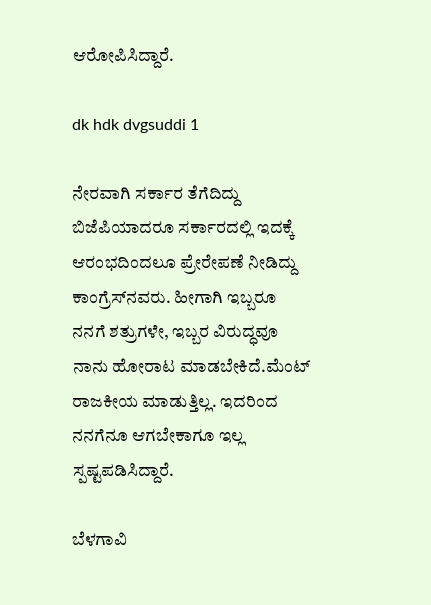ಆರೋಪಿಸಿದ್ದಾರೆ.

dk hdk dvgsuddi 1

ನೇರವಾಗಿ ಸರ್ಕಾರ ತೆಗೆದಿದ್ದು ಬಿಜೆಪಿಯಾದರೂ ಸರ್ಕಾರದಲ್ಲಿ ಇದಕ್ಕೆ ಆರಂಭದಿಂದಲೂ ಪ್ರೇರೇಪಣೆ ನೀಡಿದ್ದು ಕಾಂಗ್ರೆಸ್‍ನವರು. ಹೀಗಾಗಿ ಇಬ್ಬರೂ ನನಗೆ ಶತ್ರುಗಳೇ, ಇಬ್ಬರ ವಿರುದ್ಧವೂ ನಾನು ಹೋರಾಟ ಮಾಡಬೇಕಿದೆ.ಮೆಂಟ್ ರಾಜಕೀಯ ಮಾಡುತ್ತಿಲ್ಲ. ಇದರಿಂದ ನನಗೆನೂ ಆಗಬೇಕಾಗೂ ಇಲ್ಲ ಸ್ಪಷ್ಟಪಡಿಸಿದ್ದಾರೆ.

ಬೆಳಗಾವಿ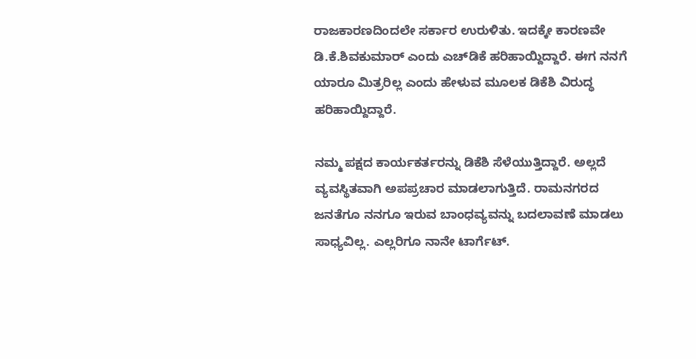ರಾಜಕಾರಣದಿಂದಲೇ ಸರ್ಕಾರ ಉರುಳಿತು. ಇದಕ್ಕೇ ಕಾರಣವೇ ಡಿ.ಕೆ.ಶಿವಕುಮಾರ್ ಎಂದು ಎಚ್‍ಡಿಕೆ ಹರಿಹಾಯ್ದಿದ್ದಾರೆ. ಈಗ ನನಗೆ ಯಾರೂ ಮಿತ್ರರಿಲ್ಲ ಎಂದು ಹೇಳುವ ಮೂಲಕ ಡಿಕೆಶಿ ವಿರುದ್ಧ ಹರಿಹಾಯ್ದಿದ್ದಾರೆ.

ನಮ್ಮ ಪಕ್ಷದ ಕಾರ್ಯಕರ್ತರನ್ನು ಡಿಕೆಶಿ ಸೆಳೆಯುತ್ತಿದ್ದಾರೆ. ಅಲ್ಲದೆ ವ್ಯವಸ್ಥಿತವಾಗಿ ಅಪಪ್ರಚಾರ ಮಾಡಲಾಗುತ್ತಿದೆ. ರಾಮನಗರದ ಜನತೆಗೂ ನನಗೂ ಇರುವ ಬಾಂಧವ್ಯವನ್ನು ಬದಲಾವಣೆ ಮಾಡಲು ಸಾಧ್ಯವಿಲ್ಲ. ಎಲ್ಲರಿಗೂ ನಾನೇ ಟಾರ್ಗೆಟ್.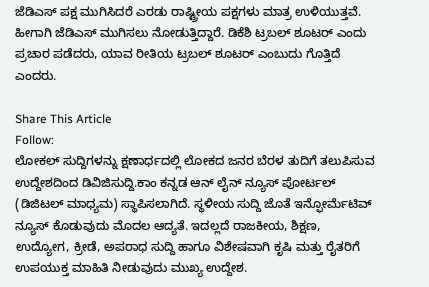ಜೆಡಿಎಸ್ ಪಕ್ಷ ಮುಗಿಸಿದರೆ ಎರಡು ರಾಷ್ಟ್ರೀಯ ಪಕ್ಷಗಳು ಮಾತ್ರ ಉಳಿಯುತ್ತವೆ. ಹೀಗಾಗಿ ಜೆಡಿಎಸ್ ಮುಗಿಸಲು ನೋಡುತ್ತಿದ್ದಾರೆ. ಡಿಕೆಶಿ ಟ್ರಬಲ್ ಶೂಟರ್ ಎಂದು ಪ್ರಚಾರ ಪಡೆದರು, ಯಾವ ರೀತಿಯ ಟ್ರಬಲ್ ಶೂಟರ್ ಎಂಬುದು ಗೊತ್ತಿದೆ ಎಂದರು.

Share This Article
Follow:
ಲೋಕಲ್ ಸುದ್ದಿಗಳನ್ನು ಕ್ಷಣಾರ್ಧದಲ್ಲಿ ಲೋಕದ ಜನರ ಬೆರಳ ತುದಿಗೆ ತಲುಪಿಸುವ ಉದ್ದೇಶದಿಂದ ಡಿವಿಜಿಸುದ್ದಿ.ಕಾಂ ಕನ್ನಡ ಆನ್ ಲೈನ್ ನ್ಯೂಸ್ ಪೋರ್ಟಲ್ (ಡಿಜಿಟಲ್ ಮಾಧ್ಯಮ) ಸ್ಥಾಪಿಸಲಾಗಿದೆ. ಸ್ಥಳೀಯ ಸುದ್ದಿ ಜೊತೆ ಇನ್ಫೋರ್ಮೆಟಿವ್ ನ್ಯೂಸ್ ಕೊಡುವುದು ಮೊದಲ ಆದ್ಯತೆ. ಇದಲ್ಲದೆ ರಾಜಕೀಯ, ಶಿಕ್ಷಣ, ಉದ್ಯೋಗ, ಕ್ರೀಡೆ, ಅಪರಾಧ ಸುದ್ದಿ ಹಾಗೂ ವಿಶೇಷವಾಗಿ ಕೃಷಿ ಮತ್ತು ರೈತರಿಗೆ ಉಪಯುಕ್ತ ಮಾಹಿತಿ ನೀಡುವುದು ಮುಖ್ಯ ಉದ್ದೇಶ.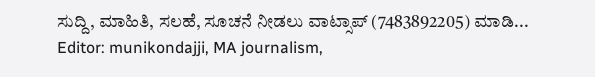ಸುದ್ದಿ, ಮಾಹಿತಿ, ಸಲಹೆ, ಸೂಚನೆ ನೀಡಲು ವಾಟ್ಸಾಪ್ (7483892205) ಮಾಡಿ... Editor: munikondajji, MA journalism,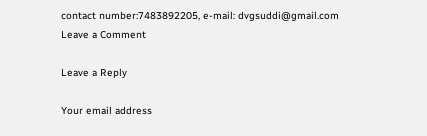contact number:7483892205, e-mail: dvgsuddi@gmail.com
Leave a Comment

Leave a Reply

Your email address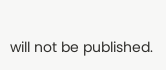will not be published.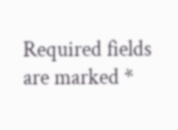Required fields are marked *